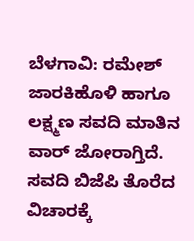ಬೆಳಗಾವಿ: ರಮೇಶ್ ಜಾರಕಿಹೊಳಿ ಹಾಗೂ ಲಕ್ಷ್ಮಣ ಸವದಿ ಮಾತಿನ ವಾರ್ ಜೋರಾಗ್ತಿದೆ. ಸವದಿ ಬಿಜೆಪಿ ತೊರೆದ ವಿಚಾರಕ್ಕೆ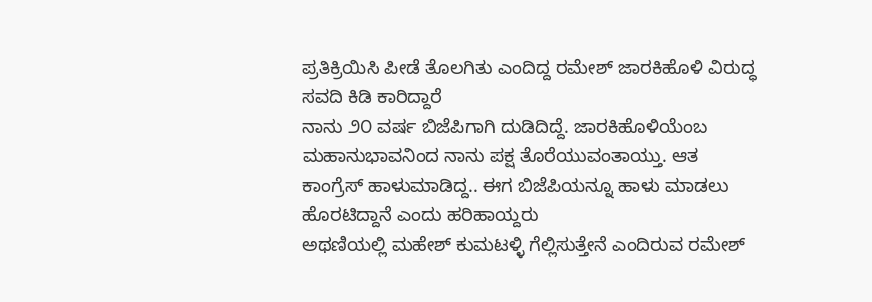ಪ್ರತಿಕ್ರಿಯಿಸಿ ಪೀಡೆ ತೊಲಗಿತು ಎಂದಿದ್ದ ರಮೇಶ್ ಜಾರಕಿಹೊಳಿ ವಿರುದ್ಧ ಸವದಿ ಕಿಡಿ ಕಾರಿದ್ದಾರೆ
ನಾನು ೨೦ ವರ್ಷ ಬಿಜೆಪಿಗಾಗಿ ದುಡಿದಿದ್ದೆ. ಜಾರಕಿಹೊಳಿಯೆಂಬ ಮಹಾನುಭಾವನಿಂದ ನಾನು ಪಕ್ಷ ತೊರೆಯುವಂತಾಯ್ತು. ಆತ ಕಾಂಗ್ರೆಸ್ ಹಾಳುಮಾಡಿದ್ದ.. ಈಗ ಬಿಜೆಪಿಯನ್ನೂ ಹಾಳು ಮಾಡಲು ಹೊರಟಿದ್ದಾನೆ ಎಂದು ಹರಿಹಾಯ್ದರು
ಅಥಣಿಯಲ್ಲಿ ಮಹೇಶ್ ಕುಮಟಳ್ಳಿ ಗೆಲ್ಲಿಸುತ್ತೇನೆ ಎಂದಿರುವ ರಮೇಶ್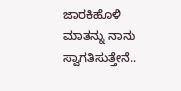ಜಾರಕಿಹೊಳಿ ಮಾತನ್ನು ನಾನು ಸ್ವಾಗತಿಸುತ್ತೇನೆ..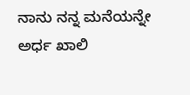ನಾನು ನನ್ನ ಮನೆಯನ್ನೇ ಅರ್ಧ ಖಾಲಿ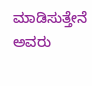ಮಾಡಿಸುತ್ತೇನೆ ಅವರು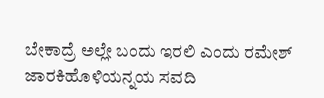ಬೇಕಾದ್ರೆ ಅಲ್ಲೇ ಬಂದು ಇರಲಿ ಎಂದು ರಮೇಶ್ ಜಾರಕಿಹೊಳಿಯನ್ನಯ ಸವದಿ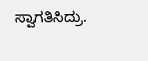ಸ್ವಾಗತಿಸಿದ್ರು.